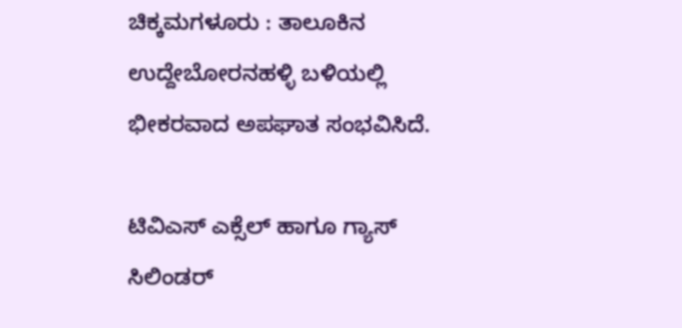ಚಿಕ್ಕಮಗಳೂರು : ತಾಲೂಕಿನ ಉದ್ದೇಬೋರನಹಳ್ಳಿ ಬಳಿಯಲ್ಲಿ ಭೀಕರವಾದ ಅಪಘಾತ ಸಂಭವಿಸಿದೆ.

ಟಿವಿಎಸ್ ಎಕ್ಸೆಲ್ ಹಾಗೂ ಗ್ಯಾಸ್ ಸಿಲಿಂಡರ್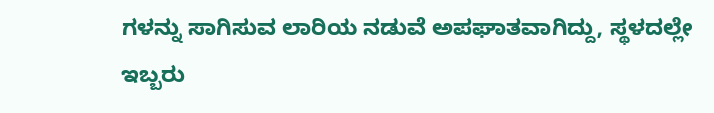ಗಳನ್ನು ಸಾಗಿಸುವ ಲಾರಿಯ ನಡುವೆ ಅಪಘಾತವಾಗಿದ್ದು, ಸ್ಥಳದಲ್ಲೇ ಇಬ್ಬರು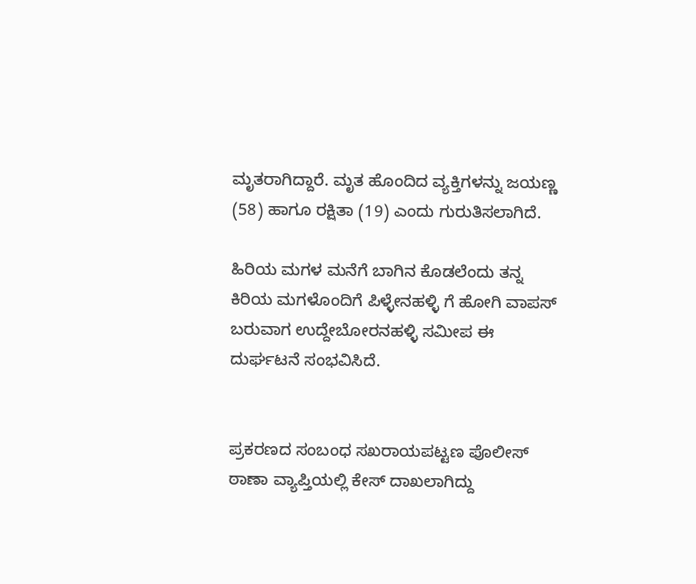ಮೃತರಾಗಿದ್ದಾರೆ. ಮೃತ ಹೊಂದಿದ ವ್ಯಕ್ತಿಗಳನ್ನು ಜಯಣ್ಣ (58) ಹಾಗೂ ರಕ್ಷಿತಾ (19) ಎಂದು ಗುರುತಿಸಲಾಗಿದೆ.

ಹಿರಿಯ ಮಗಳ ಮನೆಗೆ ಬಾಗಿನ ಕೊಡಲೆಂದು ತನ್ನ ಕಿರಿಯ ಮಗಳೊಂದಿಗೆ ಪಿಳ್ಳೇನಹಳ್ಳಿ ಗೆ ಹೋಗಿ ವಾಪಸ್ ಬರುವಾಗ ಉದ್ದೇಬೋರನಹಳ್ಳಿ ಸಮೀಪ ಈ ದುರ್ಘಟನೆ ಸಂಭವಿಸಿದೆ.


ಪ್ರಕರಣದ ಸಂಬಂಧ ಸಖರಾಯಪಟ್ಟಣ ಪೊಲೀಸ್ ಠಾಣಾ ವ್ಯಾಪ್ತಿಯಲ್ಲಿ ಕೇಸ್ ದಾಖಲಾಗಿದ್ದು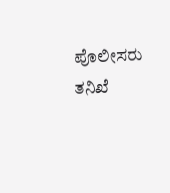ಪೊಲೀಸರು ತನಿಖೆ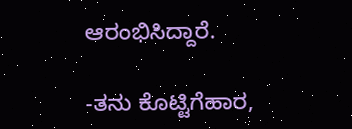ಆರಂಭಿಸಿದ್ದಾರೆ.

-ತನು ಕೊಟ್ಟಿಗೆಹಾರ,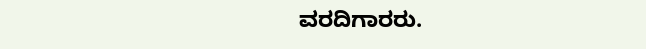ವರದಿಗಾರರು.